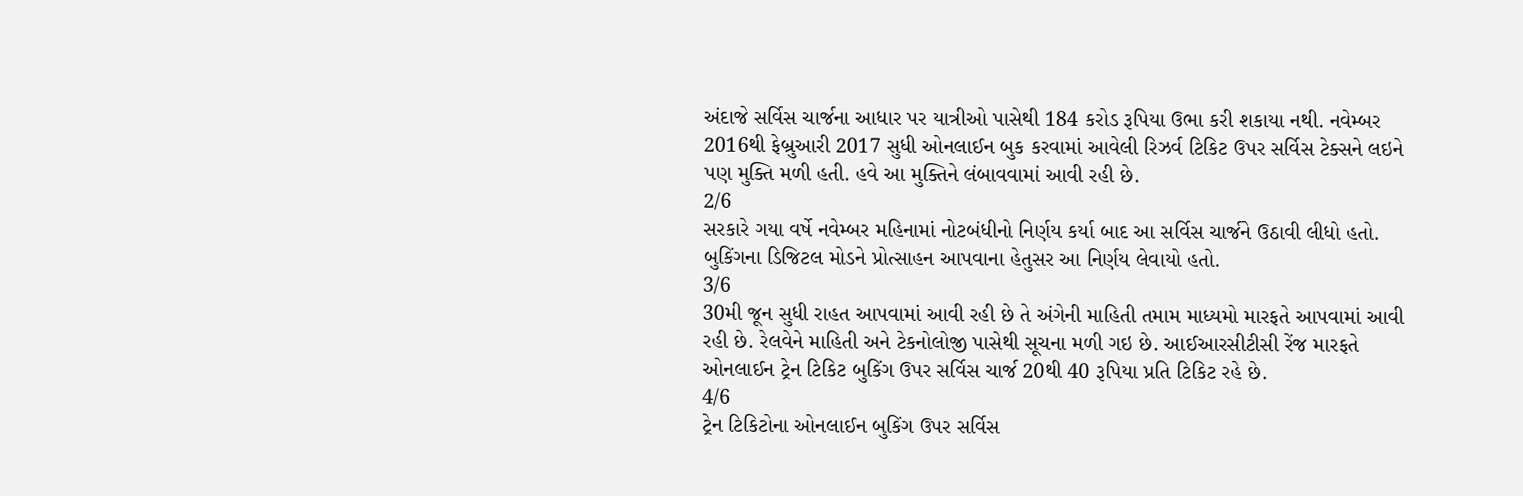અંદાજે સર્વિસ ચાર્જના આધાર પર યાત્રીઓ પાસેથી 184 કરોડ રૂપિયા ઉભા કરી શકાયા નથી. નવેમ્બર 2016થી ફેબ્રુઆરી 2017 સુધી ઓનલાઈન બુક કરવામાં આવેલી રિઝર્વ ટિકિટ ઉપર સર્વિસ ટેક્સને લઇને પણ મુક્તિ મળી હતી. હવે આ મુક્તિને લંબાવવામાં આવી રહી છે.
2/6
સરકારે ગયા વર્ષે નવેમ્બર મહિનામાં નોટબંધીનો નિર્ણય કર્યા બાદ આ સર્વિસ ચાર્જને ઉઠાવી લીધો હતો. બુકિંગના ડિજિટલ મોડને પ્રોત્સાહન આપવાના હેતુસર આ નિર્ણય લેવાયો હતો.
3/6
30મી જૂન સુધી રાહત આપવામાં આવી રહી છે તે અંગેની માહિતી તમામ માધ્યમો મારફતે આપવામાં આવી રહી છે. રેલવેને માહિતી અને ટેકનોલોજી પાસેથી સૂચના મળી ગઇ છે. આઈઆરસીટીસી રેંજ મારફતે ઓનલાઈન ટ્રેન ટિકિટ બુકિંગ ઉપર સર્વિસ ચાર્જ 20થી 40 રૂપિયા પ્રતિ ટિકિટ રહે છે.
4/6
ટ્રેન ટિકિટોના ઓનલાઈન બુકિંગ ઉપર સર્વિસ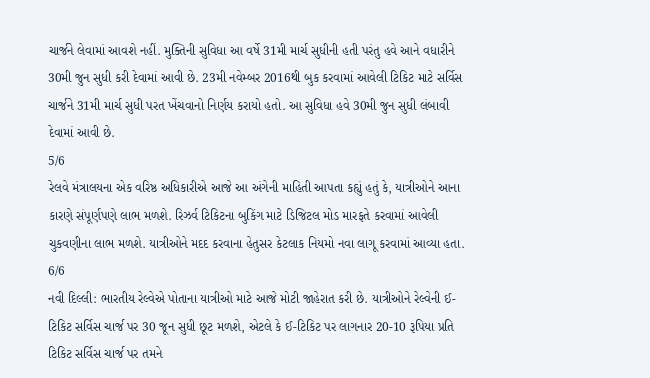ચાર્જને લેવામાં આવશે નહીં. મુક્તિની સુવિધા આ વર્ષે 31મી માર્ચ સુધીની હતી પરંતુ હવે આને વધારીને 30મી જુન સુધી કરી દેવામાં આવી છે. 23મી નવેમ્બર 2016થી બુક કરવામાં આવેલી ટિકિટ માટે સર્વિસ ચાર્જને 31મી માર્ચ સુધી પરત ખેંચવાનો નિર્ણય કરાયો હતો. આ સુવિધા હવે 30મી જુન સુધી લંબાવી દેવામાં આવી છે.
5/6
રેલવે મંત્રાલયના એક વરિષ્ઠ અધિકારીએ આજે આ અંગેની માહિતી આપતા કહ્યું હતું કે, યાત્રીઓને આના કારણે સંપૂર્ણપણે લાભ મળશે. રિઝર્વ ટિકિટના બુકિંગ માટે ડિજિટલ મોડ મારફતે કરવામાં આવેલી ચુકવણીના લાભ મળશે. યાત્રીઓને મદદ કરવાના હેતુસર કેટલાક નિયમો નવા લાગૂ કરવામાં આવ્યા હતા.
6/6
નવી દિલ્લી: ભારતીય રેલ્વેએ પોતાના યાત્રીઓ માટે આજે મોટી જાહેરાત કરી છે. યાત્રીઓને રેલ્વેની ઈ-ટિકિટ સર્વિસ ચાર્જ પર 30 જૂન સુધી છૂટ મળશે, એટલે કે ઈ-ટિકિટ પર લાગનાર 20-10 રૂપિયા પ્રતિ ટિકિટ સર્વિસ ચાર્જ પર તમને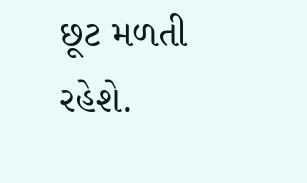છૂટ મળતી રહેશે.